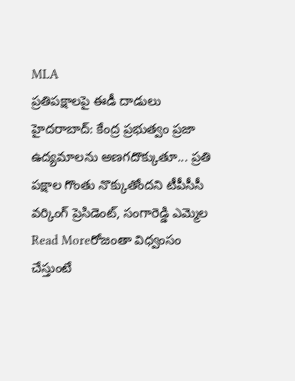MLA
ప్రతిపక్షాలపై ఈడీ దాడులు
హైదరాబాద్: కేంద్ర ప్రభుత్వం ప్రజా ఉద్యమాలను అణగదొక్కుతూ... ప్రతి పక్షాల గొంతు నొక్కుతోందని టీపీసీసీ వర్కింగ్ ప్రెసిడెంట్, సంగారెడ్డి ఎమ్మెల
Read Moreరోజంతా విధ్వంసం చేస్తుంటే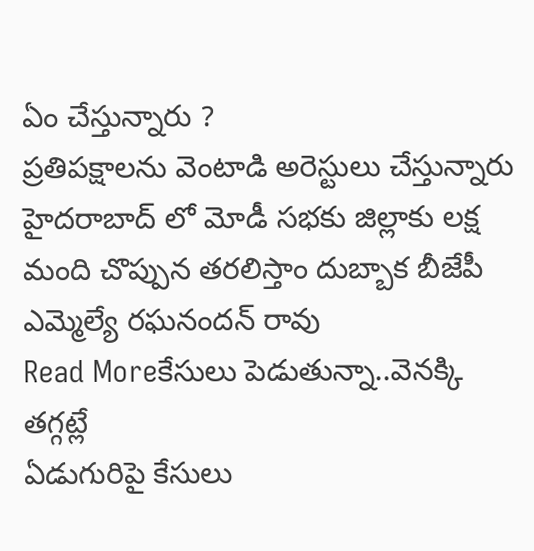ఏం చేస్తున్నారు ?
ప్రతిపక్షాలను వెంటాడి అరెస్టులు చేస్తున్నారు హైదరాబాద్ లో మోడీ సభకు జిల్లాకు లక్ష మంది చొప్పున తరలిస్తాం దుబ్బాక బీజేపీ ఎమ్మెల్యే రఘనందన్ రావు
Read Moreకేసులు పెడుతున్నా..వెనక్కి తగ్గట్లే
ఏడుగురిపై కేసులు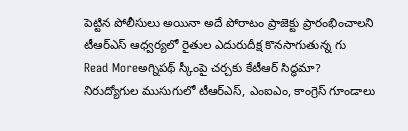పెట్టిన పోలీసులు అయినా అదే పోరాటం ప్రాజెక్టు ప్రారంభించాలని టీఆర్ఎస్ ఆధ్వర్యలో రైతుల ఎదురుదీక్ష కొనసాగుతున్న గు
Read Moreఅగ్నిపథ్ స్కీంపై చర్చకు కేటీఆర్ సిద్ధమా?
నిరుద్యోగుల ముసుగులో టీఆర్ఎస్, ఎంఐఎం, కాంగ్రెస్ గూండాలు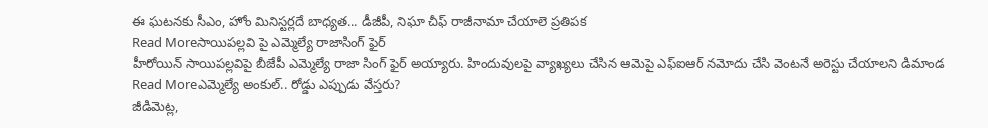ఈ ఘటనకు సీఎం, హోం మినిస్టర్లదే బాధ్యత... డీజీపీ, నిఘా చీఫ్ రాజీనామా చేయాలె ప్రతిపక
Read Moreసాయిపల్లవి పై ఎమ్మెల్యే రాజాసింగ్ ఫైర్
హీరోయిన్ సాయిపల్లవిపై బీజేపీ ఎమ్మెల్యే రాజా సింగ్ ఫైర్ అయ్యారు. హిందువులపై వ్యాఖ్యలు చేసిన ఆమెపై ఎఫ్ఐఆర్ నమోదు చేసి వెంటనే అరెస్టు చేయాలని డిమాండ
Read Moreఎమ్మెల్యే అంకుల్.. రోడ్డు ఎప్పుడు వేస్తరు?
జీడిమెట్ల,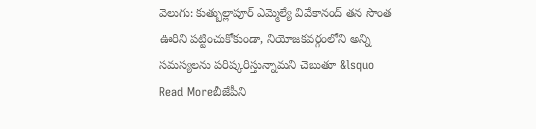వెలుగు: కుత్బుల్లాపూర్ ఎమ్మెల్యే వివేకానంద్ తన సొంత ఊరిని పట్టించుకోకుండా, నియోజకవర్గంలోని అన్ని సమస్యలను పరిష్కరిస్తున్నామని చెబుతూ &lsquo
Read Moreబీజేపీని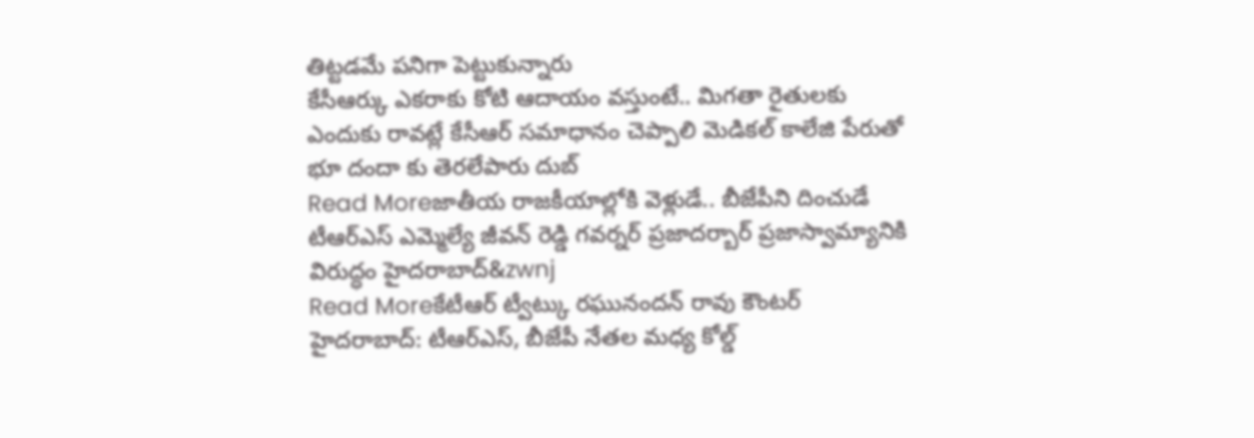తిట్టడమే పనిగా పెట్టుకున్నారు
కేసీఆర్కు ఎకరాకు కోటి ఆదాయం వస్తుంటే.. మిగతా రైతులకు ఎందుకు రావట్లే కేసీఆర్ సమాధానం చెప్పాలి మెడికల్ కాలేజి పేరుతో భూ దందా కు తెరలేపారు దుబ్
Read Moreజాతీయ రాజకీయాల్లోకి వెళ్లుడే.. బీజేపీని దించుడే
టీఆర్ఎస్ ఎమ్మెల్యే జీవన్ రెడ్డి గవర్నర్ ప్రజాదర్బార్ ప్రజాస్వామ్యానికి విరుద్ధం హైదరాబాద్&zwnj
Read Moreకేటీఆర్ ట్వీట్కు రఘునందన్ రావు కౌంటర్
హైదరాబాద్: టీఆర్ఎస్, బీజేపీ నేతల మధ్య కోల్డ్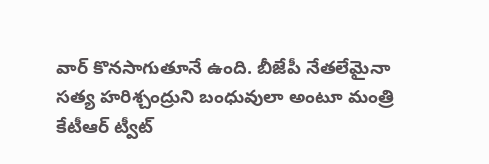వార్ కొనసాగుతూనే ఉంది. బీజేపీ నేతలేమైనా సత్య హరిశ్చంద్రుని బంధువులా అంటూ మంత్రి కేటీఆర్ ట్వీట్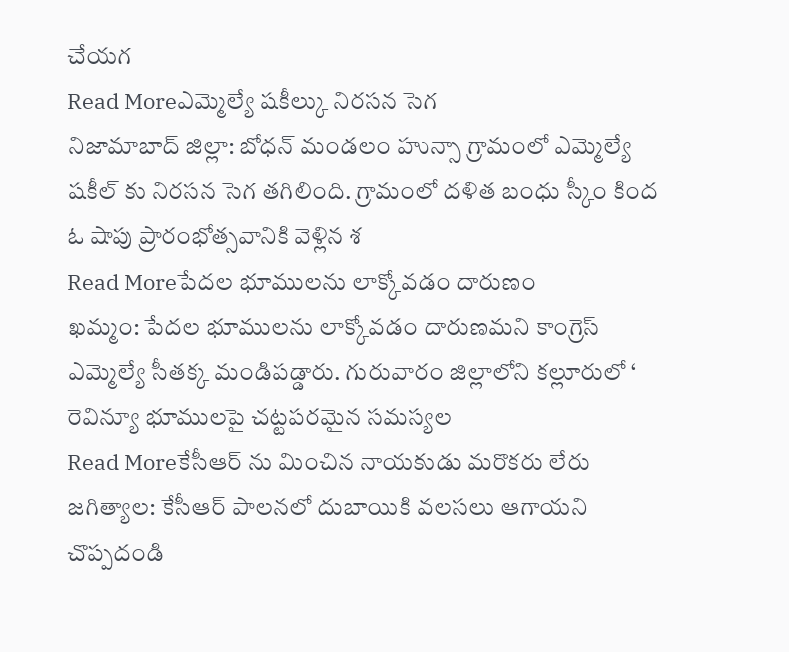చేయగ
Read Moreఎమ్మెల్యే షకీల్కు నిరసన సెగ
నిజామాబాద్ జిల్లా: బోధన్ మండలం హున్సా గ్రామంలో ఎమ్మెల్యే షకీల్ కు నిరసన సెగ తగిలింది. గ్రామంలో దళిత బంధు స్కీం కింద ఓ షాపు ప్రారంభోత్సవానికి వెళ్లిన శ
Read Moreపేదల భూములను లాక్కోవడం దారుణం
ఖమ్మం: పేదల భూములను లాక్కోవడం దారుణమని కాంగ్రెస్ ఎమ్మెల్యే సీతక్క మండిపడ్డారు. గురువారం జిల్లాలోని కల్లూరులో ‘ రెవిన్యూ భూములపై చట్టపరమైన సమస్యల
Read Moreకేసీఆర్ ను మించిన నాయకుడు మరొకరు లేరు
జగిత్యాల: కేసీఆర్ పాలనలో దుబాయికి వలసలు ఆగాయని చొప్పదండి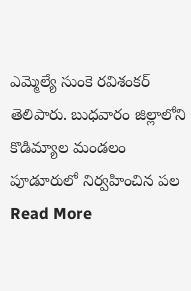ఎమ్మెల్యే సుంకె రవిశంకర్ తెలిపారు. బుధవారం జిల్లాలోని కొడిమ్యాల మండలం పూడూరులో నిర్వహించిన పల
Read More